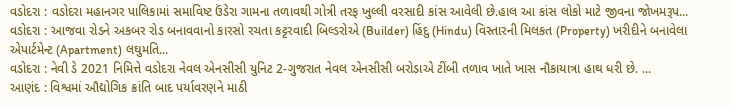વડોદરા : વડોદરા મહાનગર પાલિકામાં સમાવિષ્ટ ઉંડેરા ગામના તળાવથી ગોત્રી તરફ ખુલ્લી વરસાદી કાંસ આવેલી છે.હાલ આ કાંસ લોકો માટે જીવના જોખમરૂપ...
વડોદરા : આજવા રોડને અકબર રોડ બનાવવાનો કારસો રચતા કટ્ટરવાદી બિલ્ડરોએ (Builder) હિંદુ (Hindu) વિસ્તારની મિલકત (Property) ખરીદીને બનાવેલા એપાર્ટમેન્ટ (Apartment) લઘુમતિ...
વડોદરા : નેવી ડે 2021 નિમિત્તે વડોદરા નેવલ એનસીસી યુનિટ 2-ગુજરાત નેવલ એનસીસી બરોડાએ ટીંબી તળાવ ખાતે ખાસ નૌકાયાત્રા હાથ ધરી છે. ...
આણંદ : વિશ્વમાં ઔદ્યોગિક ક્રાંતિ બાદ પર્યાવરણને માઠી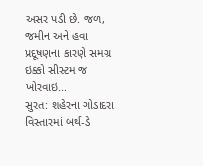અસર પડી છે. જળ, જમીન અને હવા પ્રદૂષણના કારણે સમગ્ર ઇક્કો સીસ્ટમ જ ખોરવાઇ...
સુરત: શહેરના ગોડાદરા વિસ્તારમાં બર્થ-ડે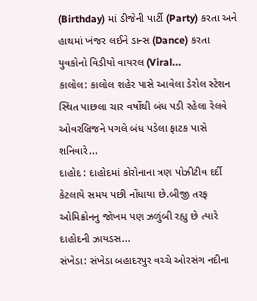(Birthday) માં ડીજેની પાર્ટી (Party) કરતા અને હાથમાં ખંજર લઈને ડાન્સ (Dance) કરતા યુવકોનો વિડીયો વાયરલ (Viral...
કાલોલ: કાલોલ શહેર પાસે આવેલા ડેરોલ સ્ટેશન સ્થિત પાછલા ચાર વર્ષોથી બંધ પડી રહેલા રેલવે ઓવરબ્રિજને પગલે બંધ પડેલા ફાટક પાસે શનિવારે...
દાહોદ : દાહોદમાં કોરોનાના ત્રણ પોઝીટીવ દર્દી કેટલાયે સમય પછી નોંધાયા છે.બીજી તરફ ઓમિક્રોનનુ જોખમ પણ ઝળુંબી રહ્યુ છે ત્યારે દાહોદની ઝાયડસ...
સંખેડા: સંખેડા બહાદરપુર વચ્ચે ઓરસંગ નદીના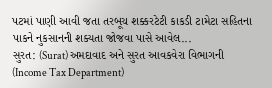પટમાં પાણી આવી જતા તરબૂચ શક્કરટેટી કાકડી ટામેટા સહિતના પાકને નુકસાનની શક્યતા જોજવા પાસે આવેલ...
સુરત: (Surat) અમદાવાદ અને સુરત આવકવેરા વિભાગની (Income Tax Department)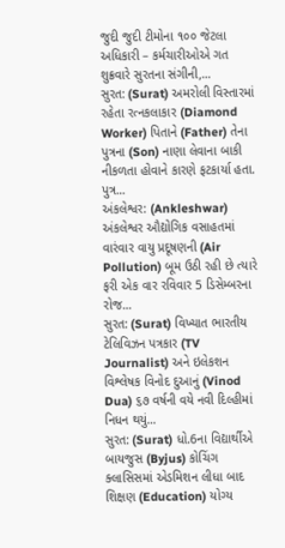જુદી જુદી ટીમોના ૧૦૦ જેટલા અધિકારી – કર્મચારીઓએ ગત શુક્રવારે સુરતના સંગીની,...
સુરત: (Surat) અમરોલી વિસ્તારમાં રહેતા રત્નકલાકાર (Diamond Worker) પિતાને (Father) તેના પુત્રના (Son) નાણા લેવાના બાકી નીકળતા હોવાને કારણે ફટકાર્યા હતા. પુત્ર...
અંકલેશ્વર: (Ankleshwar) અંકલેશ્વર ઔદ્યોગિક વસાહતમાં વારંવાર વાયુ પ્રદૂષણની (Air Pollution) બૂમ ઉઠી રહી છે ત્યારે ફરી એક વાર રવિવાર 5 ડિસેમ્બરના રોજ...
સુરત: (Surat) વિખ્યાત ભારતીય ટેલિવિઝન પત્રકાર (TV Journalist) અને ઇલેકશન વિશ્લેષક વિનોદ દુઆનું (Vinod Dua) ૬૭ વર્ષની વયે નવી દિલ્હીમાં નિધન થયું...
સુરત: (Surat) ધો.6ના વિદ્યાર્થીએ બાયજુસ (Byjus) કોચિંગ ક્લાસિસમાં એડમિશન લીધા બાદ શિક્ષણ (Education) યોગ્ય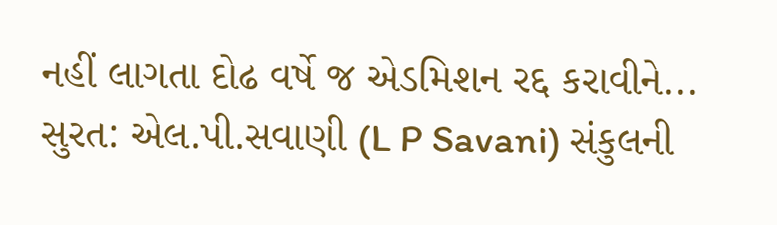નહીં લાગતા દોઢ વર્ષે જ એડમિશન રદ્દ કરાવીને...
સુરત: એલ.પી.સવાણી (L P Savani) સંકુલની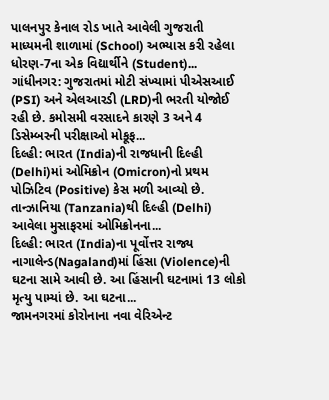પાલનપુર કેનાલ રોડ ખાતે આવેલી ગુજરાતી માધ્યમની શાળામાં (School) અભ્યાસ કરી રહેલા ધોરણ-7ના એક વિદ્યાર્થીને (Student)...
ગાંધીનગર: ગુજરાતમાં મોટી સંખ્યામાં પીએસઆઈ (PSI) અને એલઆરડી (LRD)ની ભરતી યોજોઈ રહી છે. કમોસમી વરસાદને કારણે 3 અને 4 ડિસેમ્બરની પરીક્ષાઓ મોકૂફ...
દિલ્હી: ભારત (India)ની રાજધાની દિલ્હી (Delhi)માં ઓમિક્રોન (Omicron)નો પ્રથમ પોઝિટિવ (Positive) કેસ મળી આવ્યો છે. તાન્ઝાનિયા (Tanzania)થી દિલ્હી (Delhi) આવેલા મુસાફરમાં ઓમિક્રોનના...
દિલ્હી: ભારત (India)ના પૂર્વોત્તર રાજ્ય નાગાલેન્ડ(Nagaland)માં હિંસા (Violence)ની ઘટના સામે આવી છે. આ હિંસાની ઘટનામાં 13 લોકો મૃત્યુ પામ્યાં છે. આ ઘટના...
જામનગરમાં કોરોનાના નવા વેરિએન્ટ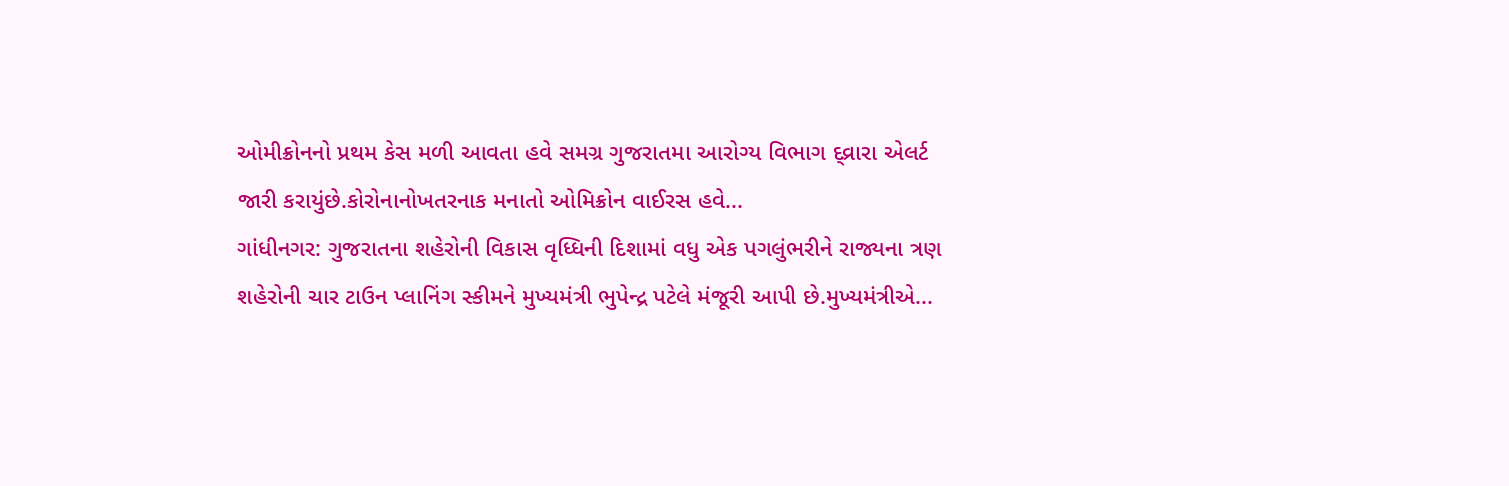ઓમીક્રોનનો પ્રથમ કેસ મળી આવતા હવે સમગ્ર ગુજરાતમા આરોગ્ય વિભાગ દ્વ્રારા એલર્ટ જારી કરાયુંછે.કોરોનાનોખતરનાક મનાતો ઓમિક્રોન વાઈરસ હવે...
ગાંધીનગર: ગુજરાતના શહેરોની વિકાસ વૃધ્ધિની દિશામાં વધુ એક પગલુંભરીને રાજ્યના ત્રણ શહેરોની ચાર ટાઉન પ્લાનિંગ સ્કીમને મુખ્યમંત્રી ભુપેન્દ્ર પટેલે મંજૂરી આપી છે.મુખ્યમંત્રીએ...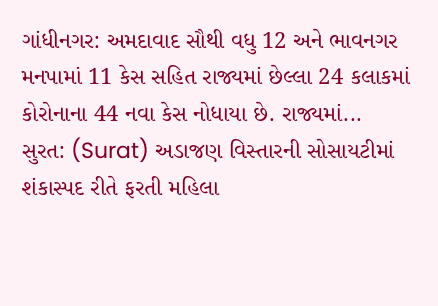ગાંધીનગર: અમદાવાદ સૌથી વધુ 12 અને ભાવનગર મનપામાં 11 કેસ સહિત રાજ્યમાં છેલ્લા 24 કલાકમાં કોરોનાના 44 નવા કેસ નોધાયા છે. રાજ્યમાં...
સુરત: (Surat) અડાજણ વિસ્તારની સોસાયટીમાં શંકાસ્પદ રીતે ફરતી મહિલા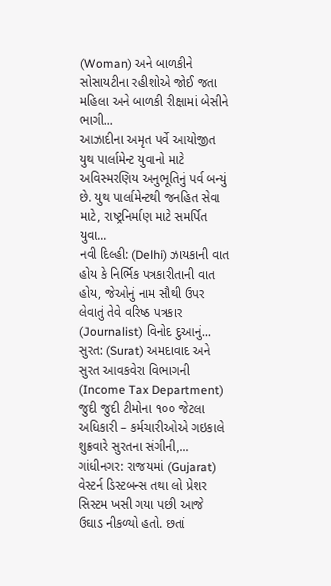(Woman) અને બાળકીને સોસાયટીના રહીશોએ જોઈ જતા મહિલા અને બાળકી રીક્ષામાં બેસીને ભાગી...
આઝાદીના અમૃત પર્વે આયોજીત યુથ પાર્લામેન્ટ યુવાનો માટે અવિસ્મરણિય અનુભૂતિનું પર્વ બન્યું છે. યુથ પાર્લામેન્ટથી જનહિત સેવા માટે, રાષ્ટ્રનિર્માણ માટે સમર્પિત યુવા...
નવી દિલ્હી: (Delhi) ઝાયકાની વાત હોય કે નિર્ભિક પત્રકારીતાની વાત હોય, જેઓનું નામ સૌથી ઉપર લેવાતું તેવે વરિષ્ઠ પત્રકાર (Journalist) વિનોદ દુઆનું...
સુરત: (Surat) અમદાવાદ અને સુરત આવકવેરા વિભાગની (Income Tax Department) જુદી જુદી ટીમોના ૧૦૦ જેટલા અધિકારી – કર્મચારીઓએ ગઇકાલે શુક્રવારે સુરતના સંગીની,...
ગાંધીનગર: રાજયમાં (Gujarat) વેસ્ટર્ન ડિસ્ટબન્સ તથા લો પ્રેશર સિસ્ટમ ખસી ગયા પછી આજે ઉઘાડ નીકળ્યો હતો. છતાં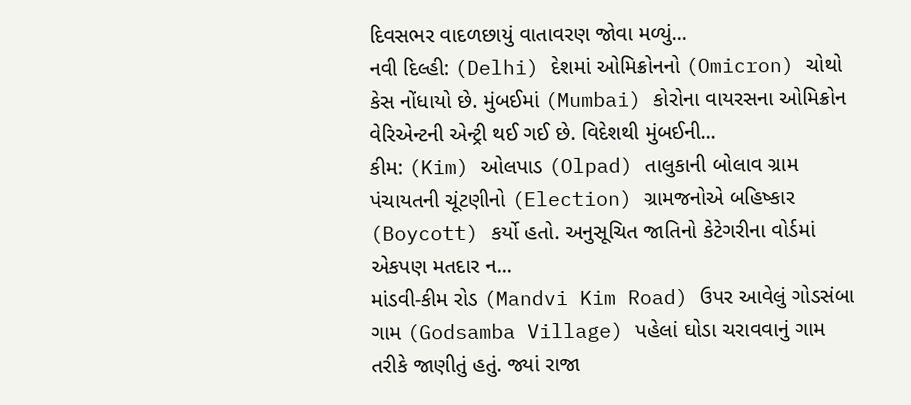દિવસભર વાદળછાયું વાતાવરણ જોવા મળ્યું...
નવી દિલ્હી: (Delhi) દેશમાં ઓમિક્રોનનો (Omicron) ચોથો કેસ નોંધાયો છે. મુંબઈમાં (Mumbai) કોરોના વાયરસના ઓમિક્રોન વેરિએન્ટની એન્ટ્રી થઈ ગઈ છે. વિદેશથી મુંબઈની...
કીમ: (Kim) ઓલપાડ (Olpad) તાલુકાની બોલાવ ગ્રામ પંચાયતની ચૂંટણીનો (Election) ગ્રામજનોએ બહિષ્કાર (Boycott) કર્યો હતો. અનુસૂચિત જાતિનો કેટેગરીના વોર્ડમાં એકપણ મતદાર ન...
માંડવી-કીમ રોડ (Mandvi Kim Road) ઉપર આવેલું ગોડસંબા ગામ (Godsamba Village) પહેલાં ઘોડા ચરાવવાનું ગામ તરીકે જાણીતું હતું. જ્યાં રાજા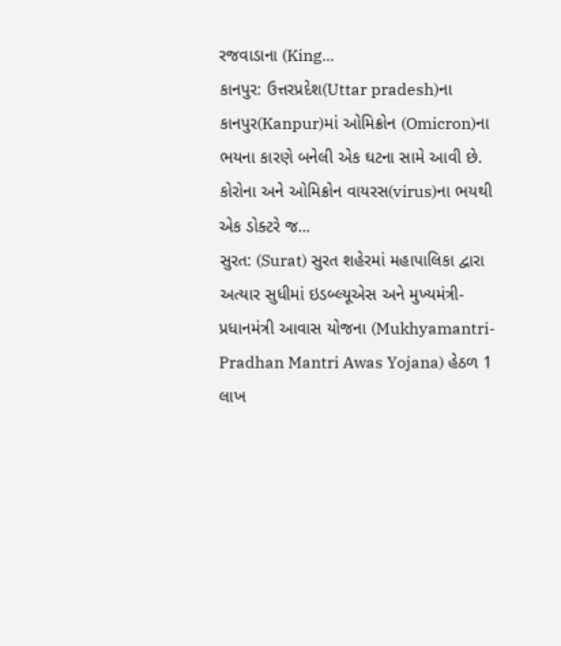રજવાડાના (King...
કાનપુર: ઉત્તરપ્રદેશ(Uttar pradesh)ના કાનપુર(Kanpur)માં ઓમિક્રોન (Omicron)ના ભયના કારણે બનેલી એક ઘટના સામે આવી છે. કોરોના અને ઓમિક્રોન વાયરસ(virus)ના ભયથી એક ડોક્ટરે જ...
સુરત: (Surat) સુરત શહેરમાં મહાપાલિકા દ્વારા અત્યાર સુધીમાં ઇડબ્લ્યૂએસ અને મુખ્યમંત્રી-પ્રધાનમંત્રી આવાસ યોજના (Mukhyamantri-Pradhan Mantri Awas Yojana) હેઠળ 1 લાખ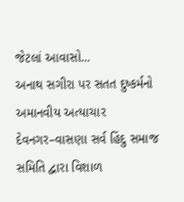જેટલાં આવાસો...
અનાથ સગીરા પર સતત દુષ્કર્મનો અમાનવીય અત્યાચાર
દેવનગર–વાસણા સર્વ હિંદુ સમાજ સમિતિ દ્વારા વિશાળ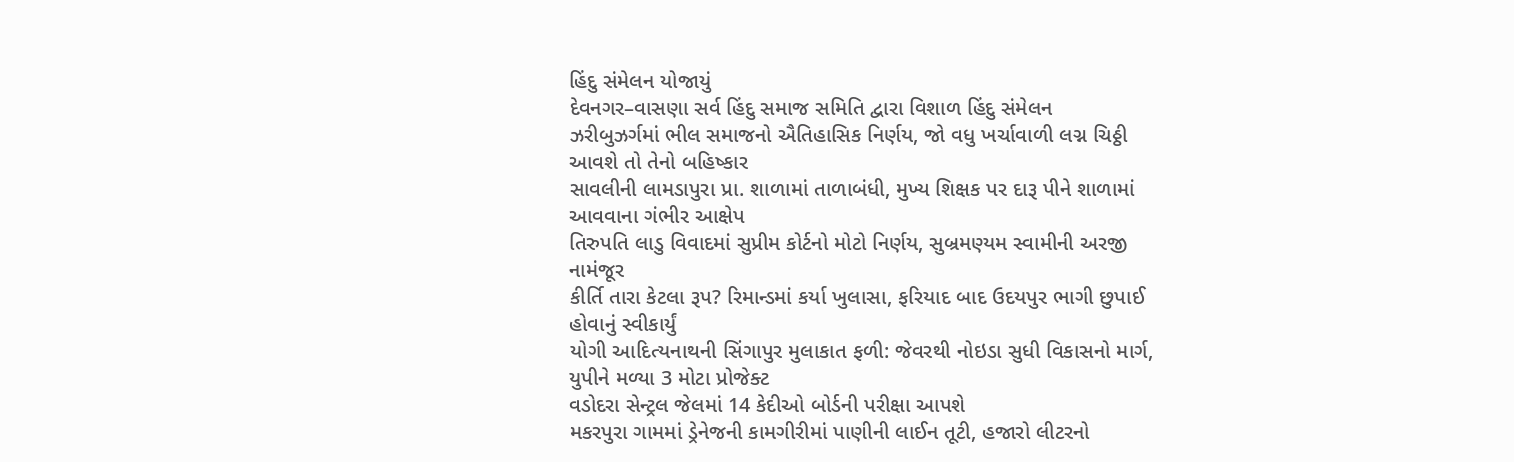હિંદુ સંમેલન યોજાયું
દેવનગર–વાસણા સર્વ હિંદુ સમાજ સમિતિ દ્વારા વિશાળ હિંદુ સંમેલન
ઝરીબુઝર્ગમાં ભીલ સમાજનો ઐતિહાસિક નિર્ણય, જો વધુ ખર્ચાવાળી લગ્ન ચિઠ્ઠી આવશે તો તેનો બહિષ્કાર
સાવલીની લામડાપુરા પ્રા. શાળામાં તાળાબંધી, મુખ્ય શિક્ષક પર દારૂ પીને શાળામાં આવવાના ગંભીર આક્ષેપ
તિરુપતિ લાડુ વિવાદમાં સુપ્રીમ કોર્ટનો મોટો નિર્ણય, સુબ્રમણ્યમ સ્વામીની અરજી નામંજૂર
કીર્તિ તારા કેટલા રૂપ? રિમાન્ડમાં કર્યા ખુલાસા, ફરિયાદ બાદ ઉદયપુર ભાગી છુપાઈ હોવાનું સ્વીકાર્યું
યોગી આદિત્યનાથની સિંગાપુર મુલાકાત ફળી: જેવરથી નોઇડા સુધી વિકાસનો માર્ગ, યુપીને મળ્યા 3 મોટા પ્રોજેક્ટ
વડોદરા સેન્ટ્રલ જેલમાં 14 કેદીઓ બોર્ડની પરીક્ષા આપશે
મકરપુરા ગામમાં ડ્રેનેજની કામગીરીમાં પાણીની લાઈન તૂટી, હજારો લીટરનો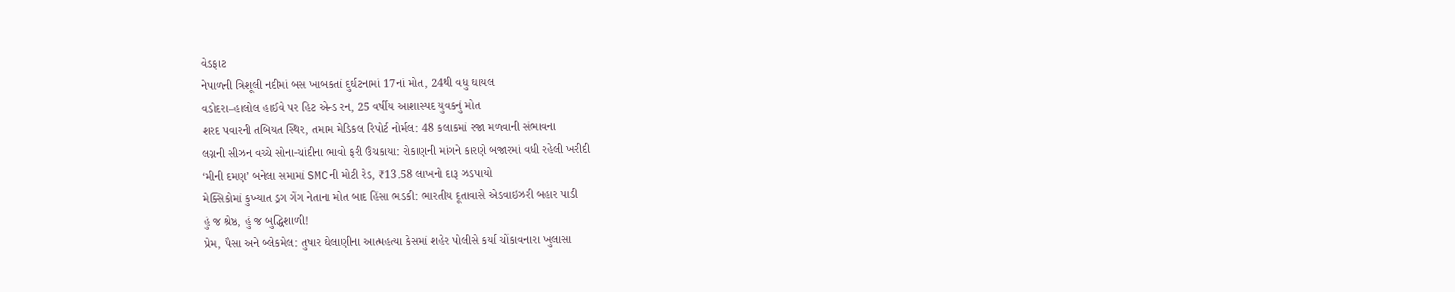વેડફાટ
નેપાળની ત્રિશૂલી નદીમાં બસ ખાબકતાં દુર્ઘટનામાં 17નાં મોત, 24થી વધુ ઘાયલ
વડોદરા–હાલોલ હાઈવે પર હિટ એન્ડ રન, 25 વર્ષીય આશાસ્પદ યુવકનું મોત
શરદ પવારની તબિયત સ્થિર, તમામ મેડિકલ રિપોર્ટ નોર્મલ: 48 કલાકમાં રજા મળવાની સંભાવના
લગ્નની સીઝન વચ્ચે સોના-ચાંદીના ભાવો ફરી ઉંચકાયા: રોકાણની માંગને કારણે બજારમાં વધી રહેલી ખરીદી
‘મીની દમણ’ બનેલા સમામાં SMCની મોટી રેડ, ₹13.58 લાખનો દારૂ ઝડપાયો
મેક્સિકોમાં કુખ્યાત ડ્રગ ગેંગ નેતાના મોત બાદ હિંસા ભડકી: ભારતીય દૂતાવાસે એડવાઇઝરી બહાર પાડી
હું જ શ્રેષ્ઠ, હું જ બુદ્ધિશાળી!
પ્રેમ, પૈસા અને બ્લેકમેલ: તુષાર ઘેલાણીના આત્મહત્યા કેસમાં શહેર પોલીસે કર્યા ચોંકાવનારા ખુલાસા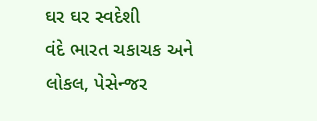ઘર ઘર સ્વદેશી
વંદે ભારત ચકાચક અને લોકલ, પેસેન્જર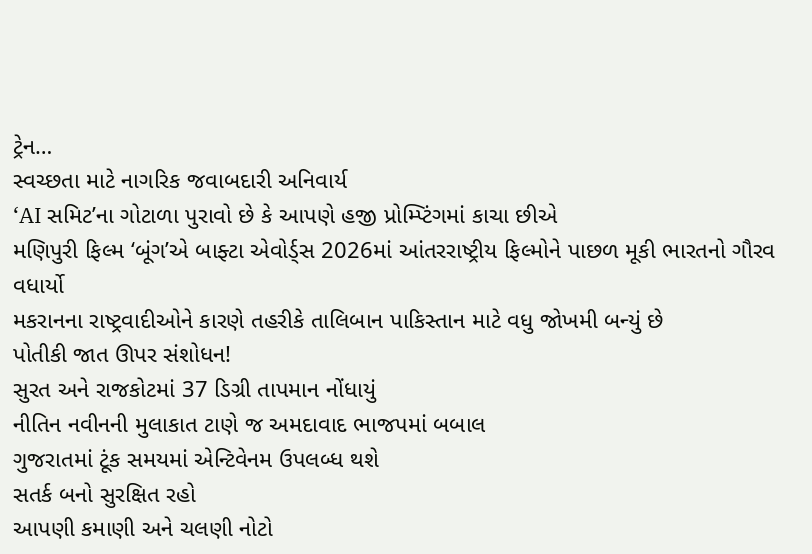ટ્રેન…
સ્વચ્છતા માટે નાગરિક જવાબદારી અનિવાર્ય
‘AI સમિટ’ના ગોટાળા પુરાવો છે કે આપણે હજી પ્રોમ્પ્ટિંગમાં કાચા છીએ
મણિપુરી ફિલ્મ ‘બૂંગ’એ બાફ્ટા એવોર્ડ્સ 2026માં આંતરરાષ્ટ્રીય ફિલ્મોને પાછળ મૂકી ભારતનો ગૌરવ વધાર્યો
મકરાનના રાષ્ટ્રવાદીઓને કારણે તહરીકે તાલિબાન પાકિસ્તાન માટે વધુ જોખમી બન્યું છે
પોતીકી જાત ઊપર સંશોધન!
સુરત અને રાજકોટમાં 37 ડિગ્રી તાપમાન નોંધાયું
નીતિન નવીનની મુલાકાત ટાણે જ અમદાવાદ ભાજપમાં બબાલ
ગુજરાતમાં ટૂંક સમયમાં એન્ટિવેનમ ઉપલબ્ધ થશે
સતર્ક બનો સુરક્ષિત રહો
આપણી કમાણી અને ચલણી નોટો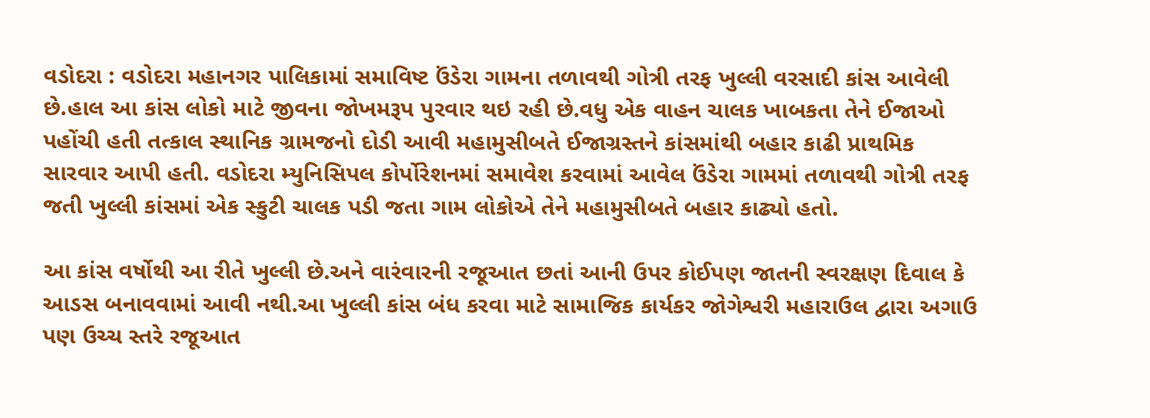વડોદરા : વડોદરા મહાનગર પાલિકામાં સમાવિષ્ટ ઉંડેરા ગામના તળાવથી ગોત્રી તરફ ખુલ્લી વરસાદી કાંસ આવેલી છે.હાલ આ કાંસ લોકો માટે જીવના જોખમરૂપ પુરવાર થઇ રહી છે.વધુ એક વાહન ચાલક ખાબકતા તેને ઈજાઓ પહોંચી હતી તત્કાલ સ્થાનિક ગ્રામજનો દોડી આવી મહામુસીબતે ઈજાગ્રસ્તને કાંસમાંથી બહાર કાઢી પ્રાથમિક સારવાર આપી હતી. વડોદરા મ્યુનિસિપલ કોર્પોરેશનમાં સમાવેશ કરવામાં આવેલ ઉંડેરા ગામમાં તળાવથી ગોત્રી તરફ જતી ખુલ્લી કાંસમાં એક સ્કુટી ચાલક પડી જતા ગામ લોકોએ તેને મહામુસીબતે બહાર કાઢ્યો હતો.

આ કાંસ વર્ષોથી આ રીતે ખુલ્લી છે.અને વારંવારની રજૂઆત છતાં આની ઉપર કોઈપણ જાતની સ્વરક્ષણ દિવાલ કે આડસ બનાવવામાં આવી નથી.આ ખુલ્લી કાંસ બંધ કરવા માટે સામાજિક કાર્યકર જોગેશ્વરી મહારાઉલ દ્વારા અગાઉ પણ ઉચ્ચ સ્તરે રજૂઆત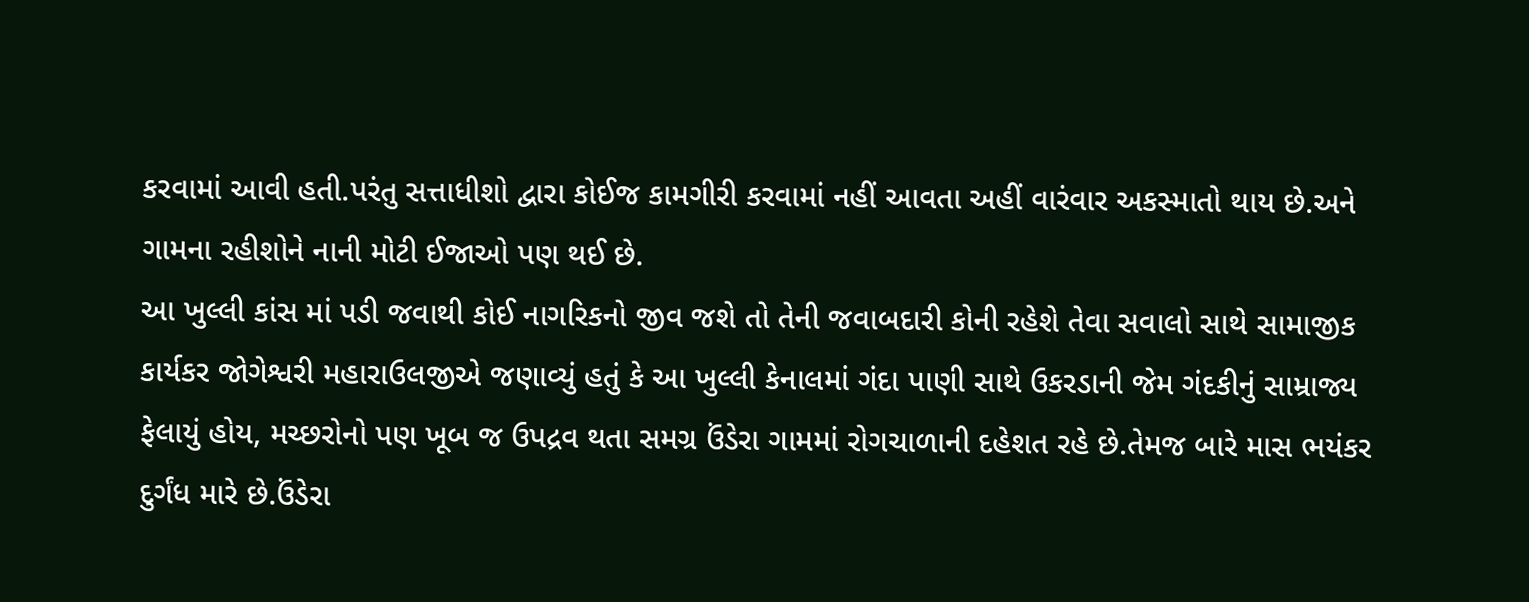કરવામાં આવી હતી.પરંતુ સત્તાધીશો દ્વારા કોઈજ કામગીરી કરવામાં નહીં આવતા અહીં વારંવાર અકસ્માતો થાય છે.અને ગામના રહીશોને નાની મોટી ઈજાઓ પણ થઈ છે.
આ ખુલ્લી કાંસ માં પડી જવાથી કોઈ નાગરિકનો જીવ જશે તો તેની જવાબદારી કોની રહેશે તેવા સવાલો સાથે સામાજીક કાર્યકર જોગેશ્વરી મહારાઉલજીએ જણાવ્યું હતું કે આ ખુલ્લી કેનાલમાં ગંદા પાણી સાથે ઉકરડાની જેમ ગંદકીનું સામ્રાજ્ય ફેલાયું હોય, મચ્છરોનો પણ ખૂબ જ ઉપદ્રવ થતા સમગ્ર ઉંડેરા ગામમાં રોગચાળાની દહેશત રહે છે.તેમજ બારે માસ ભયંકર દુર્ગંધ મારે છે.ઉંડેરા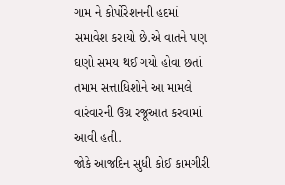ગામ ને કોર્પોરેશનની હદમાં સમાવેશ કરાયો છે.એ વાતને પણ ઘણો સમય થઈ ગયો હોવા છતાં તમામ સત્તાધિશોને આ મામલે વારંવારની ઉગ્ર રજૂઆત કરવામાં આવી હતી.
જોકે આજદિન સુધી કોઈ કામગીરી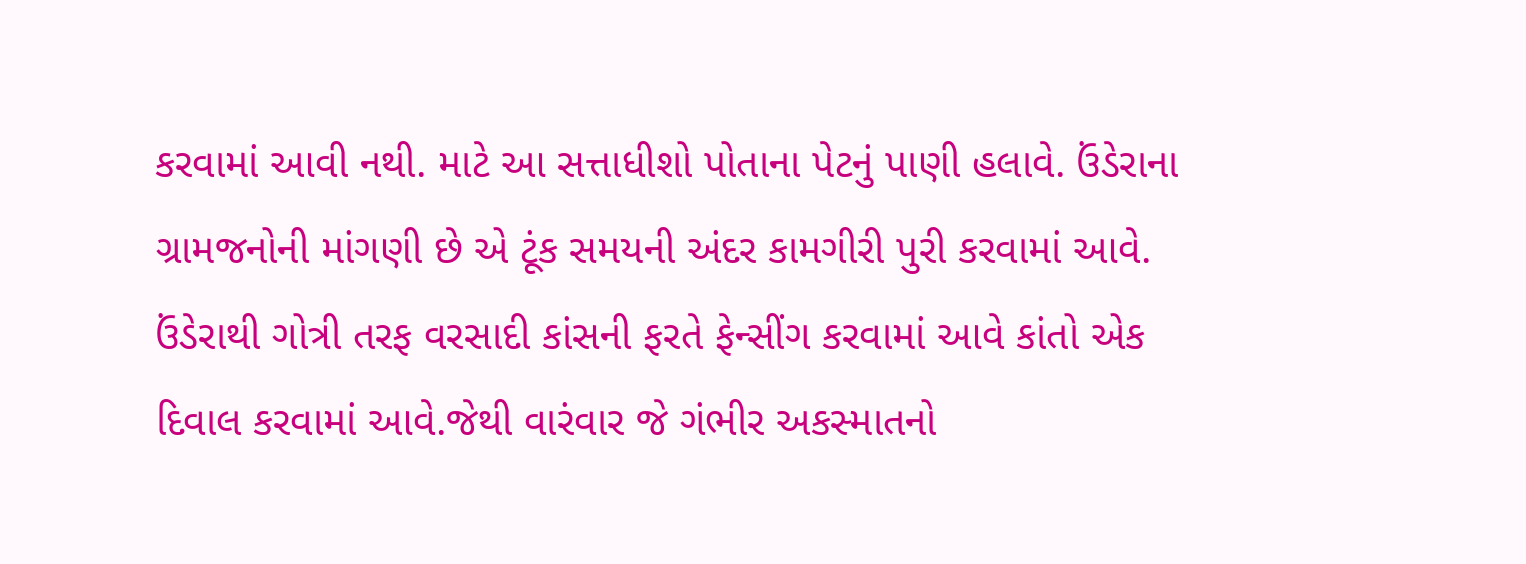કરવામાં આવી નથી. માટે આ સત્તાધીશો પોતાના પેટનું પાણી હલાવે. ઉંડેરાના ગ્રામજનોની માંગણી છે એ ટૂંક સમયની અંદર કામગીરી પુરી કરવામાં આવે. ઉંડેરાથી ગોત્રી તરફ વરસાદી કાંસની ફરતે ફેન્સીંગ કરવામાં આવે કાંતો એક દિવાલ કરવામાં આવે.જેથી વારંવાર જે ગંભીર અકસ્માતનો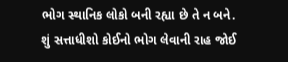ભોગ સ્થાનિક લોકો બની રહ્યા છે તે ન બને. શું સત્તાધીશો કોઈનો ભોગ લેવાની રાહ જોઈ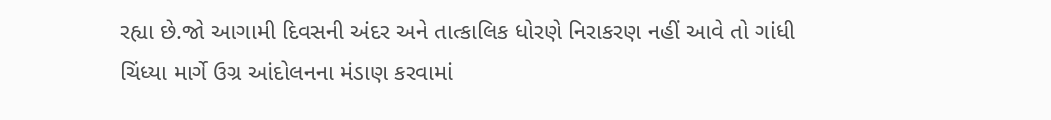રહ્યા છે.જો આગામી દિવસની અંદર અને તાત્કાલિક ધોરણે નિરાકરણ નહીં આવે તો ગાંધી ચિંધ્યા માર્ગે ઉગ્ર આંદોલનના મંડાણ કરવામાં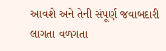આવશે અને તેની સંપૂર્ણ જવાબદારી લાગતા વળગતા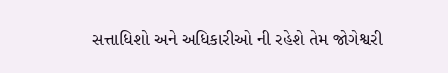સત્તાધિશો અને અધિકારીઓ ની રહેશે તેમ જોગેશ્વરી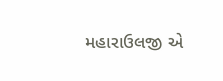મહારાઉલજી એ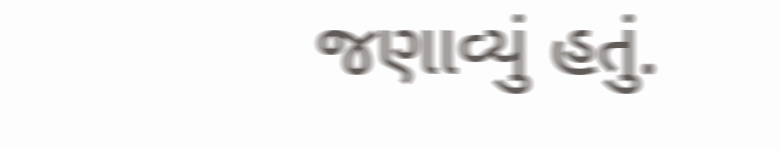જણાવ્યું હતું.